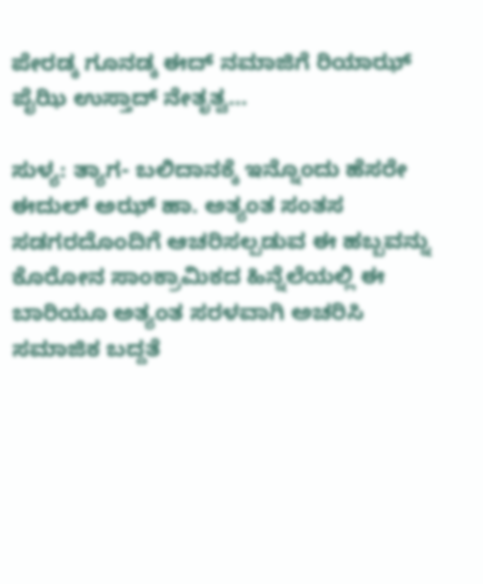ಪೇರಡ್ಕ ಗೂನಡ್ಕ ಈದ್ ನಮಾಜಿಗೆ ರಿಯಾಝ್ ಪೈಝಿ ಉಸ್ತಾದ್ ನೇತೃತ್ವ…

ಸುಳ್ಯ: ತ್ಯಾಗ- ಬಲಿದಾನಕ್ಕೆ ಇನ್ನೊಂದು ಹೆಸರೇ ಈದುಲ್ ಅಝ್ ಹಾ. ಅತ್ಯಂತ ಸಂತಸ ಸಡಗರದೊಂದಿಗೆ ಆಚರಿಸಲ್ಪಡುವ ಈ ಹಬ್ಬವನ್ನು ಕೊರೋನ ಸಾಂಕ್ರಾಮಿಕದ ಹಿನ್ನೆಲೆಯಲ್ಲಿ ಈ ಬಾರಿಯೂ ಅತ್ಯಂತ ಸರಳವಾಗಿ ಅಚರಿಸಿ ಸಮಾಜಿಕ ಬದ್ದತೆ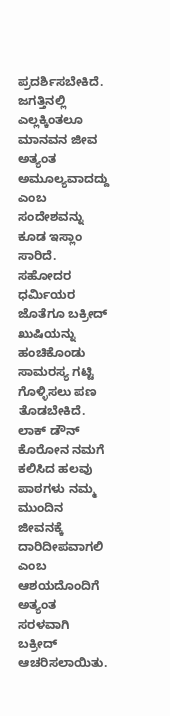ಪ್ರದರ್ಶಿಸಬೇಕಿದೆ. ಜಗತ್ತಿನಲ್ಲಿ ಎಲ್ಲಕ್ಕಿಂತಲೂ ಮಾನವನ ಜೀವ ಅತ್ಯಂತ ಅಮೂಲ್ಯವಾದದ್ದು ಎಂಬ ಸಂದೇಶವನ್ನು ಕೂಡ ಇಸ್ಲಾಂ ಸಾರಿದೆ. ಸಹೋದರ ಧರ್ಮಿಯರ ಜೊತೆಗೂ ಬಕ್ರೀದ್ ಖುಷಿಯನ್ನು ಹಂಚಿಕೊಂಡು ಸಾಮರಸ್ಯ ಗಟ್ಟಿ ಗೊಳ್ಳಿಸಲು ಪಣ ತೊಡಬೇಕಿದೆ. ಲಾಕ್ ಡೌನ್ ಕೊರೋನ ನಮಗೆ ಕಲಿಸಿದ ಹಲವು ಪಾಠಗಳು ನಮ್ಮ ಮುಂದಿನ ಜೀವನಕ್ಕೆ ದಾರಿದೀಪವಾಗಲಿ ಎಂಬ ಆಶಯದೊಂದಿಗೆ ಅತ್ಯಂತ ಸರಳವಾಗಿ ಬಕ್ರೀದ್ ಆಚರಿಸಲಾಯಿತು.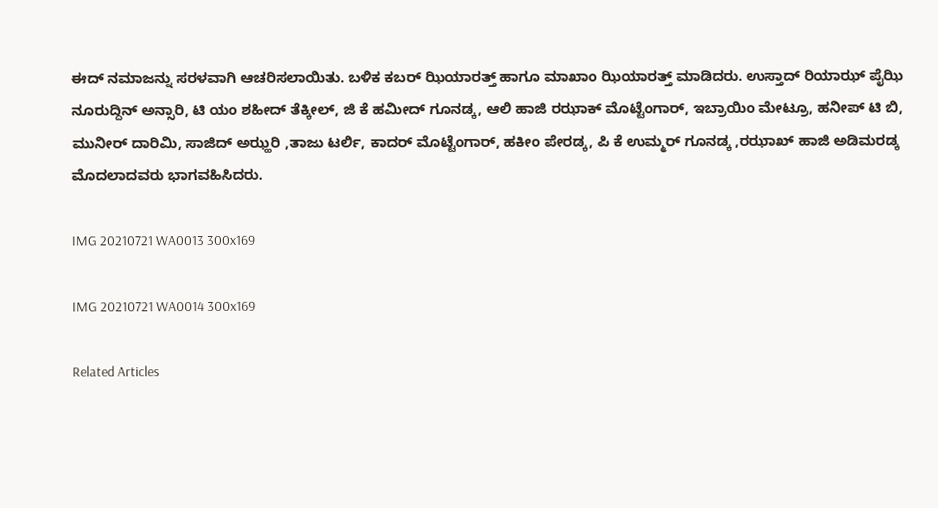ಈದ್ ನಮಾಜನ್ನು ಸರಳವಾಗಿ ಆಚರಿಸಲಾಯಿತು. ಬಳಿಕ ಕಬರ್ ಝಿಯಾರತ್ತ್ ಹಾಗೂ ಮಾಖಾಂ ಝಿಯಾರತ್ತ್ ಮಾಡಿದರು. ಉಸ್ತಾದ್ ರಿಯಾಝ್ ಪೈಝಿ ನೂರುದ್ದಿನ್ ಅನ್ಸಾರಿ, ಟಿ ಯಂ ಶಹೀದ್ ತೆಕ್ಕೀಲ್, ಜಿ ಕೆ ಹಮೀದ್ ಗೂನಡ್ಕ, ಆಲಿ ಹಾಜಿ ರಝಾಕ್ ಮೊಟ್ಟೆಂಗಾರ್, ಇಬ್ರಾಯಿಂ ಮೇಟ್ರೂ, ಹನೀಪ್ ಟಿ ಬಿ, ಮುನೀರ್ ದಾರಿಮಿ, ಸಾಜಿದ್ ಅಝ್ಹರಿ ,ತಾಜು ಟರ್ಲಿ, ಕಾದರ್ ಮೊಟ್ಟೆಂಗಾರ್, ಹಕೀಂ ಪೇರಡ್ಕ, ಪಿ ಕೆ ಉಮ್ಮರ್ ಗೂನಡ್ಕ ,ರಝಾಖ್ ಹಾಜಿ ಅಡಿಮರಡ್ಕ ಮೊದಲಾದವರು ಭಾಗವಹಿಸಿದರು.

IMG 20210721 WA0013 300x169

IMG 20210721 WA0014 300x169

Related Articles